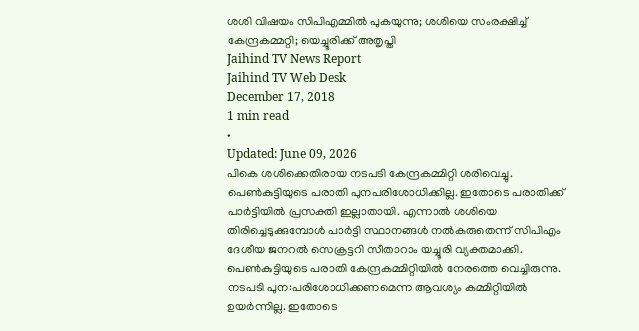ശശി വിഷയം സിപിഎമ്മിൽ പുകയുന്നു; ശശിയെ സംരക്ഷിച്ച് കേന്ദ്രകമ്മറ്റി; യെച്ചൂരിക്ക് അതൃപ്തി
Jaihind TV News Report
Jaihind TV Web Desk
December 17, 2018
1 min read
•
Updated: June 09, 2026
പികെ ശശിക്കെതിരായ നടപടി കേന്ദ്രകമ്മിറ്റി ശരിവെച്ചു. പെൺകുട്ടിയുടെ പരാതി പുനപരിശോധിക്കില്ല. ഇതോടെ പരാതിക്ക് പാർട്ടിയിൽ പ്രസക്തി ഇല്ലാതായി. എന്നാൽ ശശിയെ തിരിച്ചെടുക്കുമ്പോൾ പാർട്ടി സ്ഥാനങ്ങൾ നൽകരുതെന്ന് സിപിഎം ദേശീയ ജനറൽ സെക്രട്ടറി സീതാറാം യച്ചൂരി വ്യക്തമാക്കി.
പെൺകുട്ടിയുടെ പരാതി കേന്ദ്രകമ്മിറ്റിയിൽ നേരത്തെ വെച്ചിരുന്നു. നടപടി പുന:പരിശോധിക്കണമെന്ന ആവശ്യം കമ്മിറ്റിയിൽ ഉയർന്നില്ല. ഇതോടെ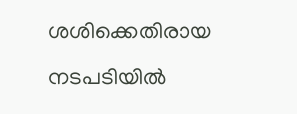ശശിക്കെതിരായ നടപടിയിൽ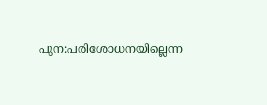പുന:പരിശോധനയില്ലെന്ന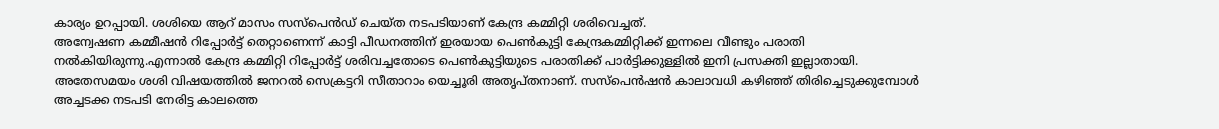കാര്യം ഉറപ്പായി. ശശിയെ ആറ് മാസം സസ്പെൻഡ് ചെയ്ത നടപടിയാണ് കേന്ദ്ര കമ്മിറ്റി ശരിവെച്ചത്.
അന്വേഷണ കമ്മീഷൻ റിപ്പോർട്ട് തെറ്റാണെന്ന് കാട്ടി പീഡനത്തിന് ഇരയായ പെൺകുട്ടി കേന്ദ്രകമ്മിറ്റിക്ക് ഇന്നലെ വീണ്ടും പരാതി നൽകിയിരുന്നു.എന്നാൽ കേന്ദ്ര കമ്മിറ്റി റിപ്പോർട്ട് ശരിവച്ചതോടെ പെൺകുട്ടിയുടെ പരാതിക്ക് പാർട്ടിക്കുള്ളിൽ ഇനി പ്രസക്തി ഇല്ലാതായി.
അതേസമയം ശശി വിഷയത്തിൽ ജനറൽ സെക്രട്ടറി സീതാറാം യെച്ചൂരി അതൃപ്തനാണ്. സസ്പെൻഷൻ കാലാവധി കഴിഞ്ഞ് തിരിച്ചെടുക്കുമ്പോൾ അച്ചടക്ക നടപടി നേരിട്ട കാലത്തെ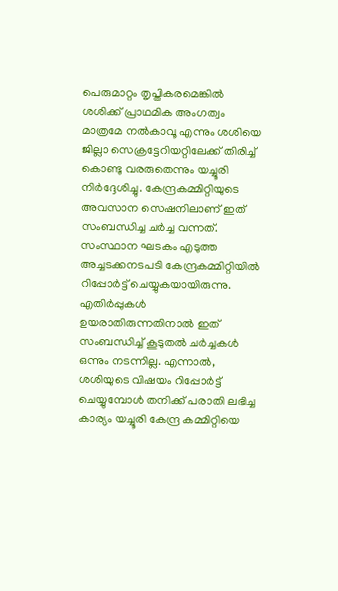പെരുമാറ്റം തൃപ്തികരമെങ്കിൽ ശശിക്ക് പ്രാഥമിക അംഗത്വം മാത്രമേ നൽകാവൂ എന്നും ശശിയെ ജില്ലാ സെക്രട്ടേറിയറ്റിലേക്ക് തിരിച്ച് കൊണ്ടു വരരുതെന്നും യച്ചൂരി നിർദ്ദേശിച്ചു. കേന്ദ്രകമ്മിറ്റിയുടെ അവസാന സെഷനിലാണ് ഇത് സംബന്ധിച്ച ചർച്ച വന്നത്. സംസ്ഥാന ഘടകം എടുത്ത അച്ചടക്കനടപടി കേന്ദ്രകമ്മിറ്റിയിൽ റിപ്പോർട്ട് ചെയ്യുകയായിരുന്നു. എതിർപ്പുകൾ ഉയരാതിരുന്നതിനാൽ ഇത് സംബന്ധിച്ച് കൂടുതൽ ചർച്ചകൾ ഒന്നും നടന്നില്ല. എന്നാൽ, ശശിയുടെ വിഷയം റിപ്പോർട്ട് ചെയ്യുമ്പോൾ തനിക്ക് പരാതി ലഭിച്ച കാര്യം യച്ചൂരി കേന്ദ്ര കമ്മിറ്റിയെ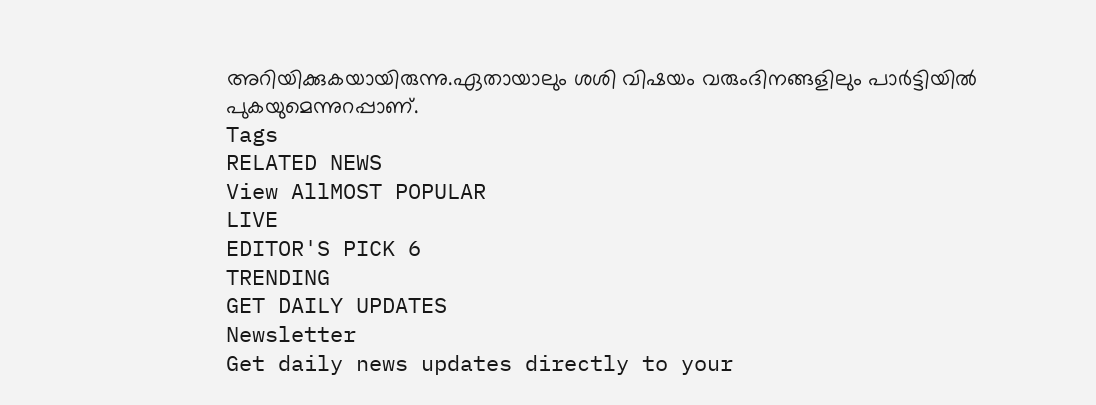അറിയിക്കുകയായിരുന്നു.ഏതായാലും ശശി വിഷയം വരുംദിനങ്ങളിലും പാർട്ടിയിൽ പുകയുമെന്നുറപ്പാണ്.
Tags
RELATED NEWS
View AllMOST POPULAR
LIVE
EDITOR'S PICK 6
TRENDING
GET DAILY UPDATES
Newsletter
Get daily news updates directly to your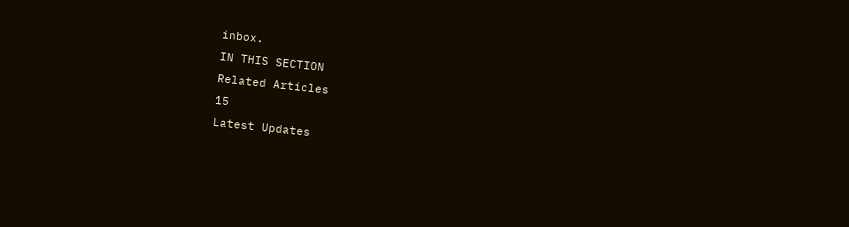inbox.
IN THIS SECTION
Related Articles
15
Latest Updates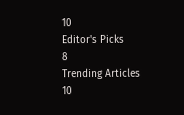10
Editor's Picks
8
Trending Articles
10